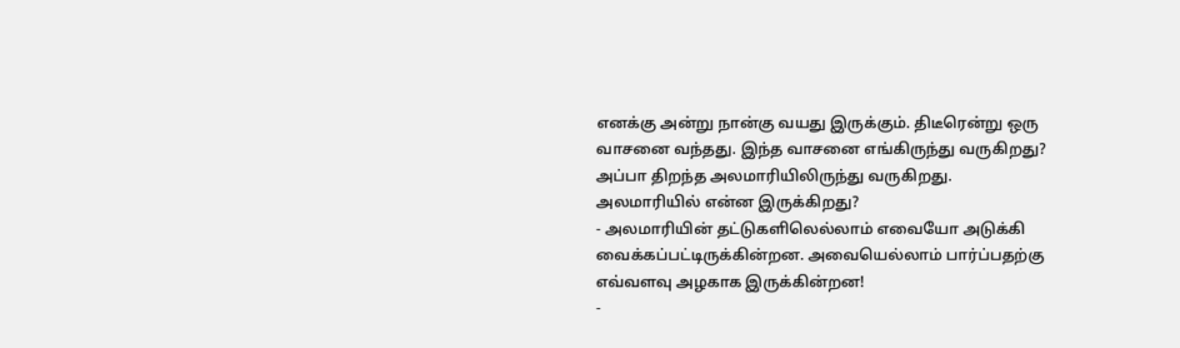எனக்கு அன்று நான்கு வயது இருக்கும். திடீரென்று ஒரு வாசனை வந்தது. இந்த வாசனை எங்கிருந்து வருகிறது? அப்பா திறந்த அலமாரியிலிருந்து வருகிறது.
அலமாரியில் என்ன இருக்கிறது?
- அலமாரியின் தட்டுகளிலெல்லாம் எவையோ அடுக்கி வைக்கப்பட்டிருக்கின்றன. அவையெல்லாம் பார்ப்பதற்கு எவ்வளவு அழகாக இருக்கின்றன!
-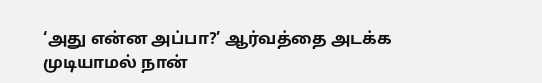‘அது என்ன அப்பா?’ ஆர்வத்தை அடக்க முடியாமல் நான்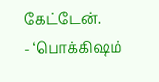கேட்டேன்.
- ‘பொக்கிஷம்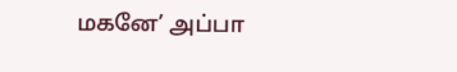மகனே’ அப்பா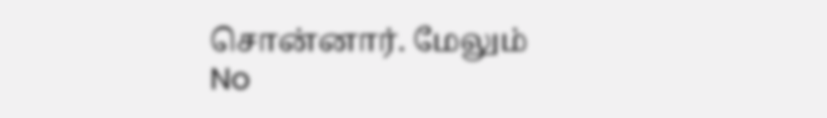சொன்னார். மேலும்
No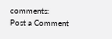comments:
Post a Comment